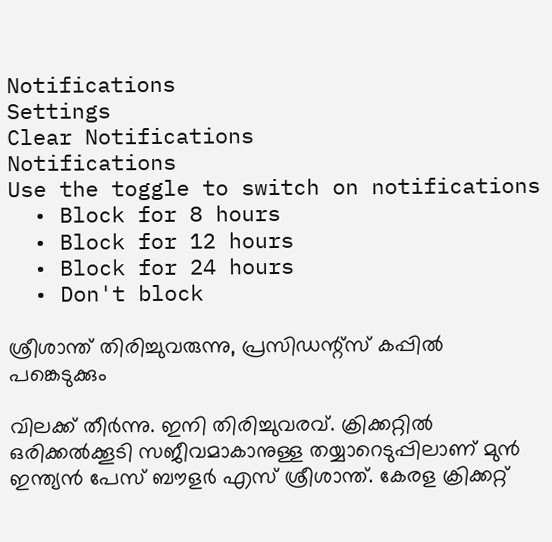Notifications
Settings
Clear Notifications
Notifications
Use the toggle to switch on notifications
  • Block for 8 hours
  • Block for 12 hours
  • Block for 24 hours
  • Don't block

ശ്രീശാന്ത് തിരിച്ചുവരുന്നു, പ്രസിഡന്റ്‌സ് കപ്പില്‍ പങ്കെടുക്കും

വിലക്ക് തീര്‍ന്നു. ഇനി തിരിച്ചുവരവ്. ക്രിക്കറ്റില്‍ ഒരിക്കല്‍ക്കൂടി സജീവമാകാനുള്ള തയ്യാറെടുപ്പിലാണ് മുന്‍ ഇന്ത്യന്‍ പേസ് ബൗളര്‍ എസ് ശ്രീശാന്ത്. കേരള ക്രിക്കറ്റ്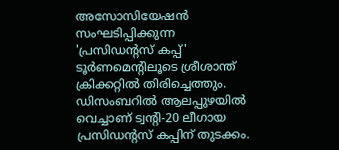അസോസിയേഷന്‍ സംഘടിപ്പിക്കുന്ന 'പ്രസിഡന്റസ് കപ്പ്' ടൂര്‍ണമെന്റിലൂടെ ശ്രീശാന്ത് ക്രിക്കറ്റില്‍ തിരിച്ചെത്തും. ഡിസംബറില്‍ ആലപ്പുഴയില്‍ വെച്ചാണ് ട്വന്റി-20 ലീഗായ പ്രസിഡന്റസ് കപ്പിന് തുടക്കം.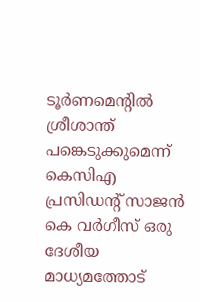ടൂര്‍ണമെന്റില്‍ ശ്രീശാന്ത് പങ്കെടുക്കുമെന്ന് കെസിഎ പ്രസിഡന്റ് സാജന്‍ കെ വര്‍ഗീസ് ഒരു ദേശീയ മാധ്യമത്തോട്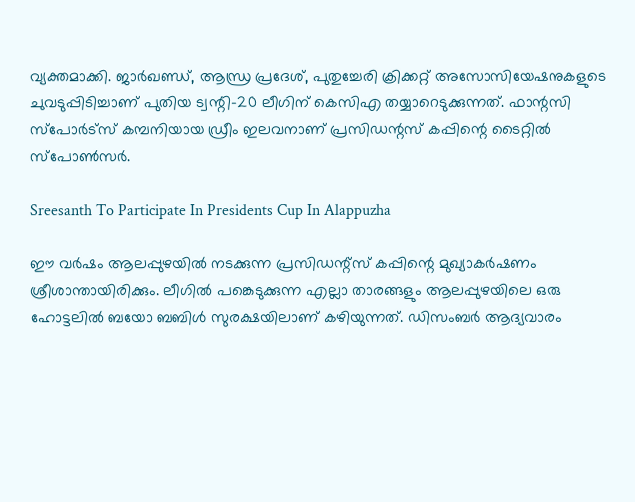വ്യക്തമാക്കി. ജാര്‍ഖണ്ഡ്, ആന്ധ്ര പ്രദേശ്, പുതുച്ചേരി ക്രിക്കറ്റ് അസോസിയേഷനുകളുടെ ചുവടുപ്പിടിച്ചാണ് പുതിയ ട്വന്റി-20 ലീഗിന് കെസിഎ തയ്യാറെടുക്കുന്നത്. ഫാന്റസി സ്‌പോര്‍ട്‌സ് കമ്പനിയായ ഡ്രീം ഇലവനാണ് പ്രസിഡന്റസ് കപ്പിന്റെ ടൈറ്റില്‍ സ്‌പോണ്‍സര്‍.

Sreesanth To Participate In Presidents Cup In Alappuzha

ഈ വര്‍ഷം ആലപ്പുഴയില്‍ നടക്കുന്ന പ്രസിഡന്റ്‌സ് കപ്പിന്റെ മുഖ്യാകര്‍ഷണം ശ്രീശാന്തായിരിക്കും. ലീഗില്‍ പങ്കെടുക്കുന്ന എല്ലാ താരങ്ങളും ആലപ്പുഴയിലെ ഒരു ഹോട്ടലില്‍ ബയോ ബബിള്‍ സുരക്ഷയിലാണ് കഴിയുന്നത്. ഡിസംബര്‍ ആദ്യവാരം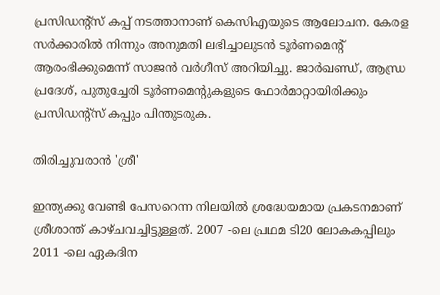പ്രസിഡന്റ്‌സ് കപ്പ് നടത്താനാണ് കെസിഎയുടെ ആലോചന. കേരള സര്‍ക്കാരില്‍ നിന്നും അനുമതി ലഭിച്ചാലുടന്‍ ടൂര്‍ണമെന്റ് ആരംഭിക്കുമെന്ന് സാജന്‍ വര്‍ഗീസ് അറിയിച്ചു. ജാര്‍ഖണ്ഡ്, ആന്ധ്ര പ്രദേശ്, പുതുച്ചേരി ടൂര്‍ണമെന്റുകളുടെ ഫോര്‍മാറ്റായിരിക്കും പ്രസിഡന്റ്‌സ് കപ്പും പിന്തുടരുക.

തിരിച്ചുവരാന്‍ 'ശ്രീ'

ഇന്ത്യക്കു വേണ്ടി പേസറെന്ന നിലയില്‍ ശ്രദ്ധേയമായ പ്രകടനമാണ് ശ്രീശാന്ത് കാഴ്ചവച്ചിട്ടുള്ളത്. 2007 -ലെ പ്രഥമ ടി20 ലോകകപ്പിലും 2011 -ലെ ഏകദിന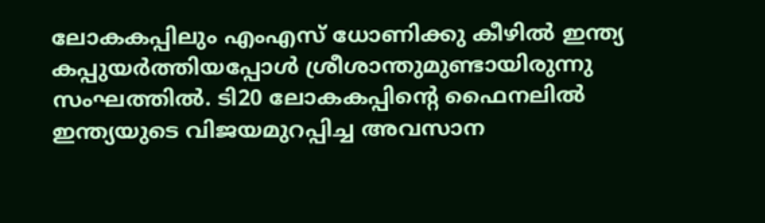ലോകകപ്പിലും എംഎസ് ധോണിക്കു കീഴില്‍ ഇന്ത്യ കപ്പുയര്‍ത്തിയപ്പോള്‍ ശ്രീശാന്തുമുണ്ടായിരുന്നു സംഘത്തില്‍. ടി20 ലോകകപ്പിന്റെ ഫൈനലില്‍ ഇന്ത്യയുടെ വിജയമുറപ്പിച്ച അവസാന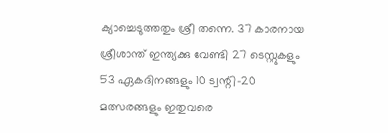ക്യാച്ചെടുത്തതും ശ്രീ തന്നെ. 37 കാരനായ ശ്രീശാന്ത് ഇന്ത്യക്കു വേണ്ടി 27 ടെസ്റ്റുകളും 53 ഏകദിനങ്ങളും 10 ട്വന്റി-20 മത്സരങ്ങളും ഇതുവരെ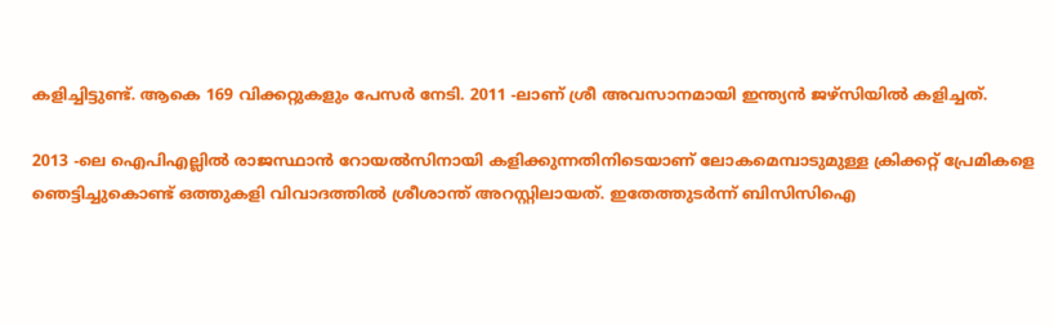കളിച്ചിട്ടുണ്ട്. ആകെ 169 വിക്കറ്റുകളും പേസര്‍ നേടി. 2011 -ലാണ് ശ്രീ അവസാനമായി ഇന്ത്യന്‍ ജഴ്സിയില്‍ കളിച്ചത്.

2013 -ലെ ഐപിഎല്ലില്‍ രാജസ്ഥാന്‍ റോയല്‍സിനായി കളിക്കുന്നതിനിടെയാണ് ലോകമെമ്പാടുമുള്ള ക്രിക്കറ്റ് പ്രേമികളെ ഞെട്ടിച്ചുകൊണ്ട് ഒത്തുകളി വിവാദത്തില്‍ ശ്രീശാന്ത് അറസ്റ്റിലായത്. ഇതേത്തുടര്‍ന്ന് ബിസിസിഐ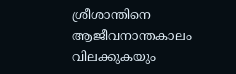ശ്രീശാന്തിനെ ആജീവനാന്തകാലം വിലക്കുകയും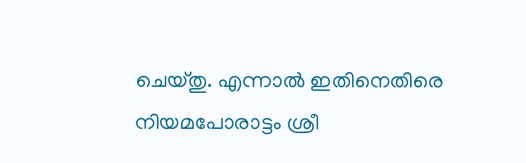ചെയ്തു. എന്നാല്‍ ഇതിനെതിരെ നിയമപോരാട്ടം ശ്രീ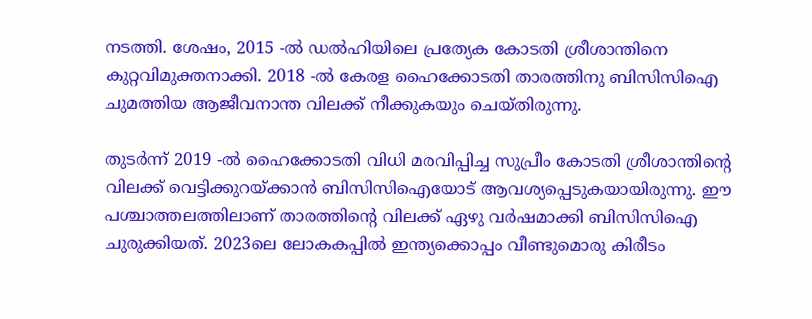നടത്തി. ശേഷം, 2015 -ല്‍ ഡല്‍ഹിയിലെ പ്രത്യേക കോടതി ശ്രീശാന്തിനെ കുറ്റവിമുക്തനാക്കി. 2018 -ല്‍ കേരള ഹൈക്കോടതി താരത്തിനു ബിസിസിഐ ചുമത്തിയ ആജീവനാന്ത വിലക്ക് നീക്കുകയും ചെയ്തിരുന്നു.

തുടര്‍ന്ന് 2019 -ല്‍ ഹൈക്കോടതി വിധി മരവിപ്പിച്ച സുപ്രീം കോടതി ശ്രീശാന്തിന്റെ വിലക്ക് വെട്ടിക്കുറയ്ക്കാന്‍ ബിസിസിഐയോട് ആവശ്യപ്പെടുകയായിരുന്നു. ഈ പശ്ചാത്തലത്തിലാണ് താരത്തിന്റെ വിലക്ക് ഏഴു വര്‍ഷമാക്കി ബിസിസിഐ ചുരുക്കിയത്. 2023ലെ ലോകകപ്പില്‍ ഇന്ത്യക്കൊപ്പം വീണ്ടുമൊരു കിരീടം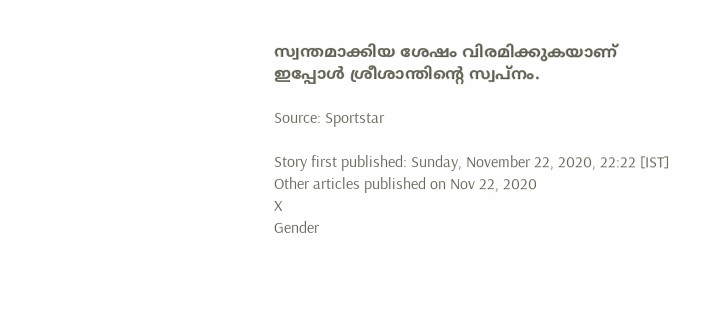സ്വന്തമാക്കിയ ശേഷം വിരമിക്കുകയാണ് ഇപ്പോള്‍ ശ്രീശാന്തിന്റെ സ്വപ്നം.

Source: Sportstar

Story first published: Sunday, November 22, 2020, 22:22 [IST]
Other articles published on Nov 22, 2020
X
Gender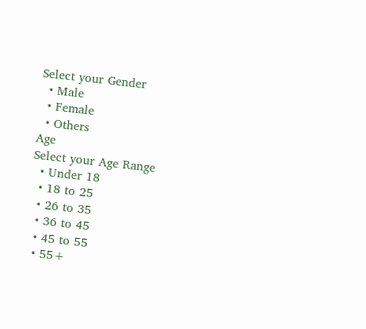Select your Gender
  • Male
  • Female
  • Others
Age
Select your Age Range
  • Under 18
  • 18 to 25
  • 26 to 35
  • 36 to 45
  • 45 to 55
  • 55+